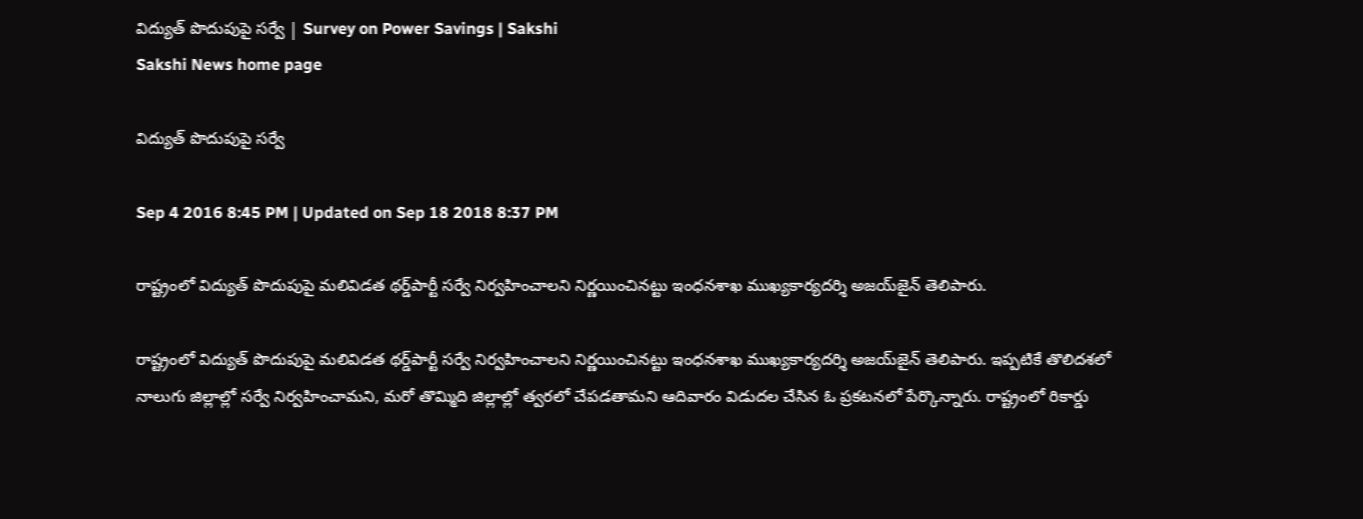విద్యుత్ పొదుపుపై సర్వే | Survey on Power Savings | Sakshi
Sakshi News home page

విద్యుత్ పొదుపుపై సర్వే

Sep 4 2016 8:45 PM | Updated on Sep 18 2018 8:37 PM

రాష్ట్రంలో విద్యుత్ పొదుపుపై మలివిడత థర్డ్‌పార్టీ సర్వే నిర్వహించాలని నిర్ణయించినట్టు ఇంధనశాఖ ముఖ్యకార్యదర్శి అజయ్‌జైన్ తెలిపారు.

రాష్ట్రంలో విద్యుత్ పొదుపుపై మలివిడత థర్డ్‌పార్టీ సర్వే నిర్వహించాలని నిర్ణయించినట్టు ఇంధనశాఖ ముఖ్యకార్యదర్శి అజయ్‌జైన్ తెలిపారు. ఇప్పటికే తొలిదశలో నాలుగు జిల్లాల్లో సర్వే నిర్వహించామని, మరో తొమ్మిది జిల్లాల్లో త్వరలో చేపడతామని ఆదివారం విడుదల చేసిన ఓ ప్రకటనలో పేర్కొన్నారు. రాష్ట్రంలో రికార్డు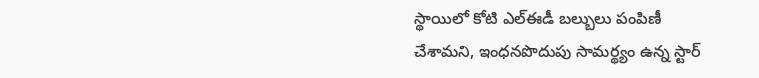స్థాయిలో కోటి ఎల్‌ఈడీ బల్బులు పంపిణీ చేశామని, ఇంధనపొదుపు సామర్థ్యం ఉన్న స్టార్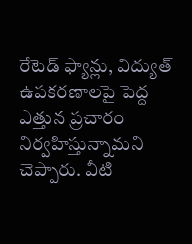రేటెడ్ ఫ్యాన్లు, విద్యుత్ ఉపకరణాలపై పెద్ద ఎత్తున ప్రచారం నిర్వహిస్తున్నామని చెప్పారు. వీటి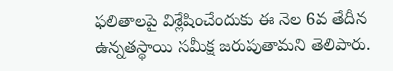ఫలితాలపై విశ్లేషించేందుకు ఈ నెల 6వ తేదీన ఉన్నతస్థాయి సమీక్ష జరుపుతామని తెలిపారు.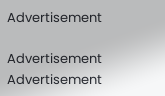Advertisement

Advertisement
Advertisement